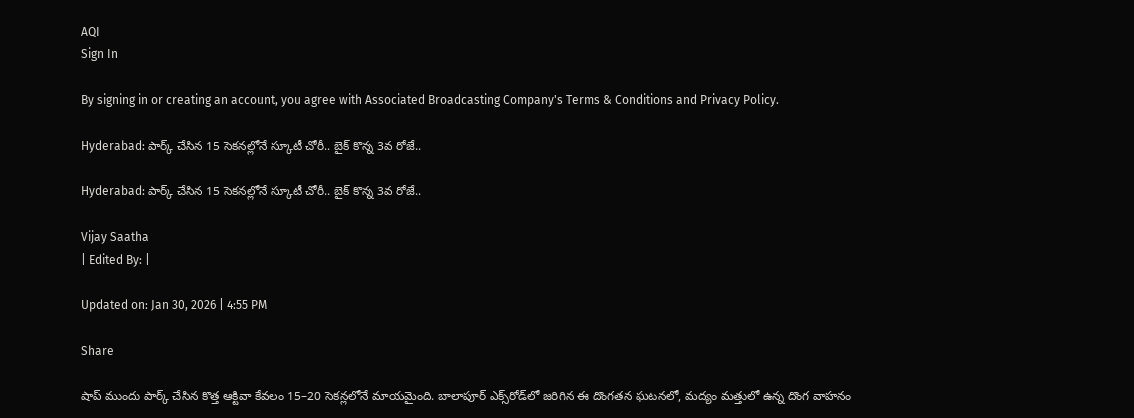AQI
Sign In

By signing in or creating an account, you agree with Associated Broadcasting Company's Terms & Conditions and Privacy Policy.

Hyderabad: పార్క్ చేసిన 15 సెకనల్లోనే స్కూటీ చోరీ.. బైక్ కొన్న 3వ రోజే..

Hyderabad: పార్క్ చేసిన 15 సెకనల్లోనే స్కూటీ చోరీ.. బైక్ కొన్న 3వ రోజే..

Vijay Saatha
| Edited By: |

Updated on: Jan 30, 2026 | 4:55 PM

Share

షాప్‌ ముందు పార్క్‌ చేసిన కొత్త ఆక్టివా కేవలం 15–20 సెకన్లలోనే మాయమైంది. బాలాపూర్ ఎక్స్‌రోడ్‌లో జరిగిన ఈ దొంగతన ఘటనలో, మద్యం మత్తులో ఉన్న దొంగ వాహనం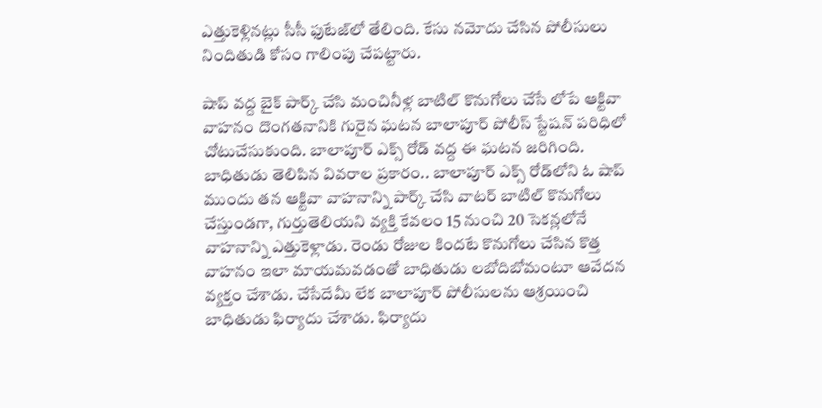ఎత్తుకెళ్లినట్లు సీసీ ఫుటేజ్‌లో తేలింది. కేసు నమోదు చేసిన పోలీసులు నిందితుడి కోసం గాలింపు చేపట్టారు.

షాప్‌ వద్ద బైక్ పార్క్‌ చేసి మంచినీళ్ల బాటిల్ కొనుగోలు చేసే లోపే ఆక్టివా వాహనం దొంగతనానికి గురైన ఘటన బాలాపూర్ పోలీస్ స్టేషన్ పరిధిలో చోటుచేసుకుంది. బాలాపూర్ ఎక్స్‌ రోడ్ వద్ద ఈ ఘటన జరిగింది. బాధితుడు తెలిపిన వివరాల ప్రకారం.. బాలాపూర్ ఎక్స్‌ రోడ్‌లోని ఓ షాప్‌ ముందు తన ఆక్టివా వాహనాన్ని పార్క్‌ చేసి వాటర్ బాటిల్ కొనుగోలు చేస్తుండగా, గుర్తుతెలియని వ్యక్తి కేవలం 15 నుంచి 20 సెకన్లలోనే వాహనాన్ని ఎత్తుకెళ్లాడు. రెండు రోజుల కిందటే కొనుగోలు చేసిన కొత్త వాహనం ఇలా మాయమవడంతో బాధితుడు లబోదిబోమంటూ ఆవేదన వ్యక్తం చేశాడు. చేసేదేమీ లేక బాలాపూర్ పోలీసులను ఆశ్రయించి బాధితుడు ఫిర్యాదు చేశాడు. ఫిర్యాదు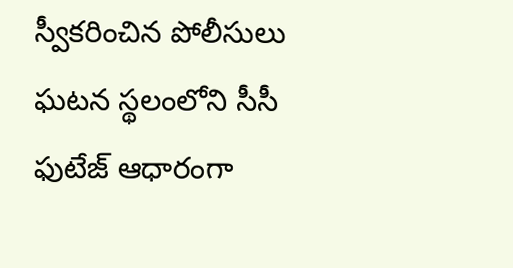స్వీకరించిన పోలీసులు ఘటన స్థలంలోని సీసీ ఫుటేజ్ ఆధారంగా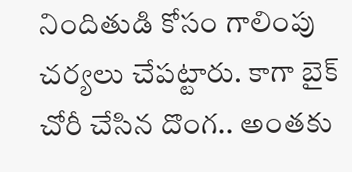నిందితుడి కోసం గాలింపు చర్యలు చేపట్టారు. కాగా బైక్ చోరీ చేసిన దొంగ.. అంతకు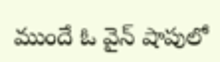ముందే ఓ వైన్ షాపులో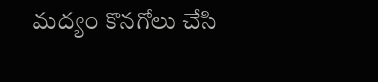మద్యం కొనగోలు చేసి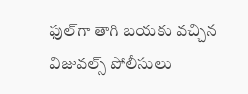ఫుల్‌గా తాగి బయకు వచ్చిన విజువల్స్ పోలీసులు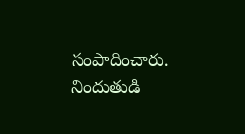సంపాదించారు. నిందుతుడి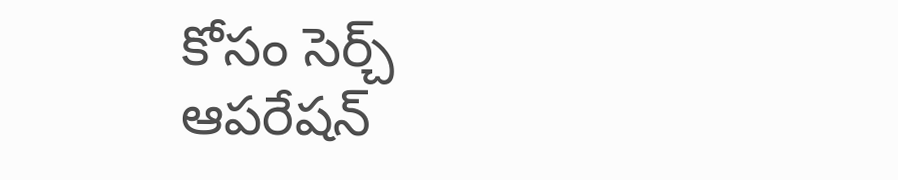కోసం సెర్చ్ ఆపరేషన్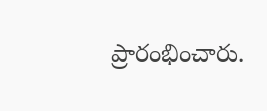ప్రారంభించారు.